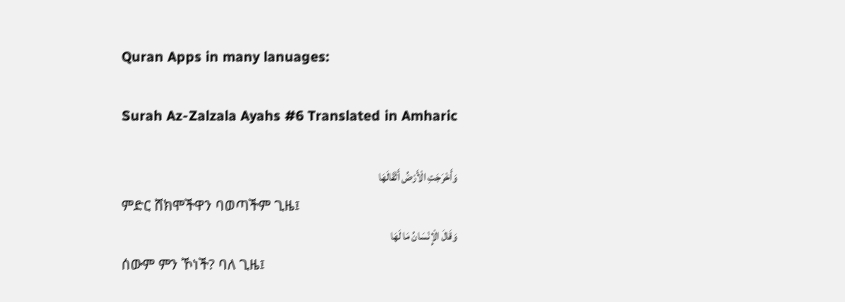Quran Apps in many lanuages:

Surah Az-Zalzala Ayahs #6 Translated in Amharic

وَأَخْرَجَتِ الْأَرْضُ أَثْقَالَهَا
ምድር ሸክሞችዋን ባወጣችም ጊዜ፤
وَقَالَ الْإِنْسَانُ مَا لَهَا
ሰውም ምን ኾነች? ባለ ጊዜ፤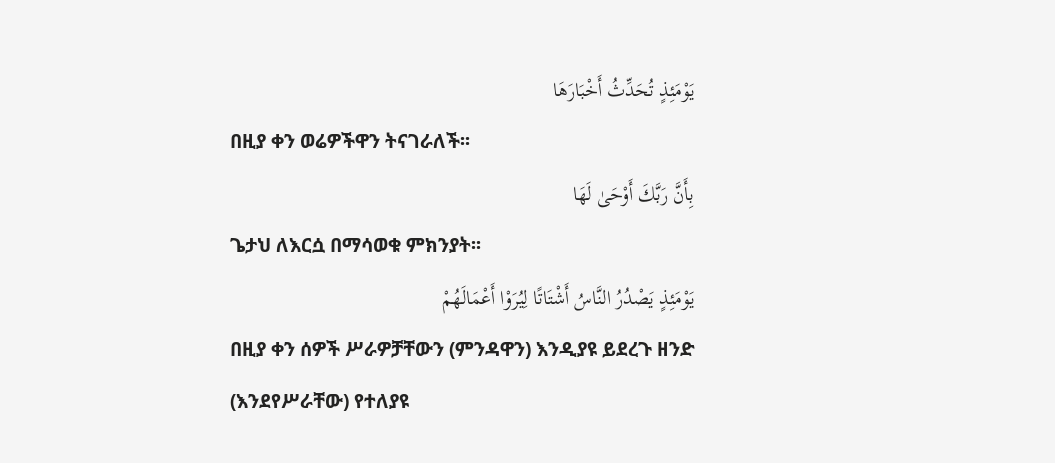يَوْمَئِذٍ تُحَدِّثُ أَخْبَارَهَا
በዚያ ቀን ወሬዎችዋን ትናገራለች፡፡
بِأَنَّ رَبَّكَ أَوْحَىٰ لَهَا
ጌታህ ለእርሷ በማሳወቁ ምክንያት፡፡
يَوْمَئِذٍ يَصْدُرُ النَّاسُ أَشْتَاتًا لِيُرَوْا أَعْمَالَهُمْ
በዚያ ቀን ሰዎች ሥራዎቻቸውን (ምንዳዋን) እንዲያዩ ይደረጉ ዘንድ (እንደየሥራቸው) የተለያዩ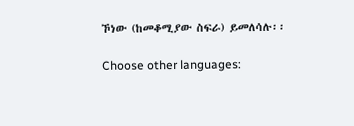ኾነው (ከመቆሚያው ስፍራ) ይመለሳሉ፡፡

Choose other languages: